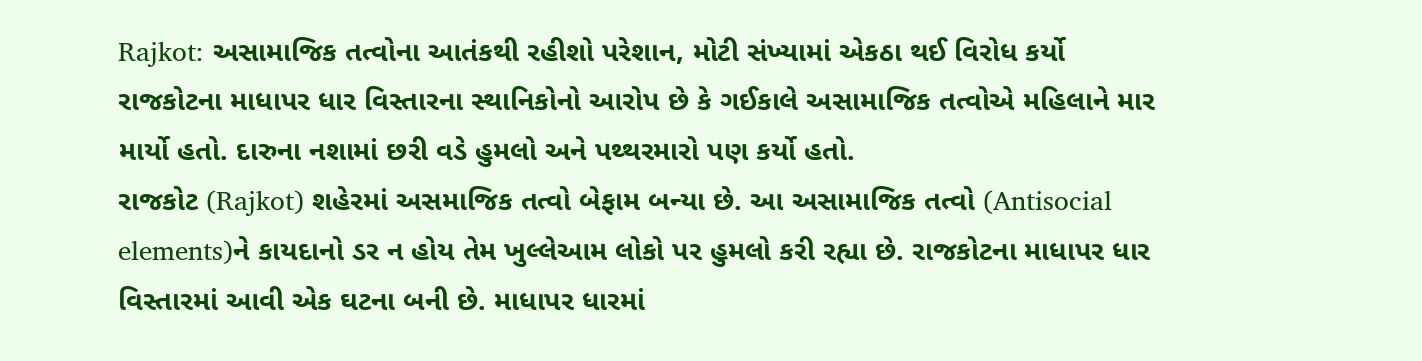Rajkot: અસામાજિક તત્વોના આતંકથી રહીશો પરેશાન, મોટી સંખ્યામાં એકઠા થઈ વિરોધ કર્યો
રાજકોટના માધાપર ધાર વિસ્તારના સ્થાનિકોનો આરોપ છે કે ગઈકાલે અસામાજિક તત્વોએ મહિલાને માર માર્યો હતો. દારુના નશામાં છરી વડે હુમલો અને પથ્થરમારો પણ કર્યો હતો.
રાજકોટ (Rajkot) શહેરમાં અસમાજિક તત્વો બેફામ બન્યા છે. આ અસામાજિક તત્વો (Antisocial elements)ને કાયદાનો ડર ન હોય તેમ ખુલ્લેઆમ લોકો પર હુમલો કરી રહ્યા છે. રાજકોટના માધાપર ધાર વિસ્તારમાં આવી એક ઘટના બની છે. માધાપર ધારમાં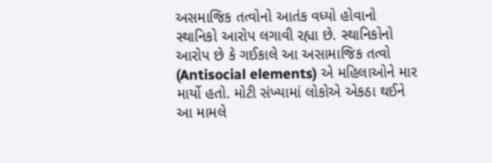અસમાજિક તત્વોનો આતંક વધ્યો હોવાનો સ્થાનિકો આરોપ લગાવી રહ્યા છે. સ્થાનિકોનો આરોપ છે કે ગઈકાલે આ અસામાજિક તત્વો (Antisocial elements) એ મહિલાઓને માર માર્યો હતો. મોટી સંખ્યામાં લોકોએ એકઠા થઈને આ મામલે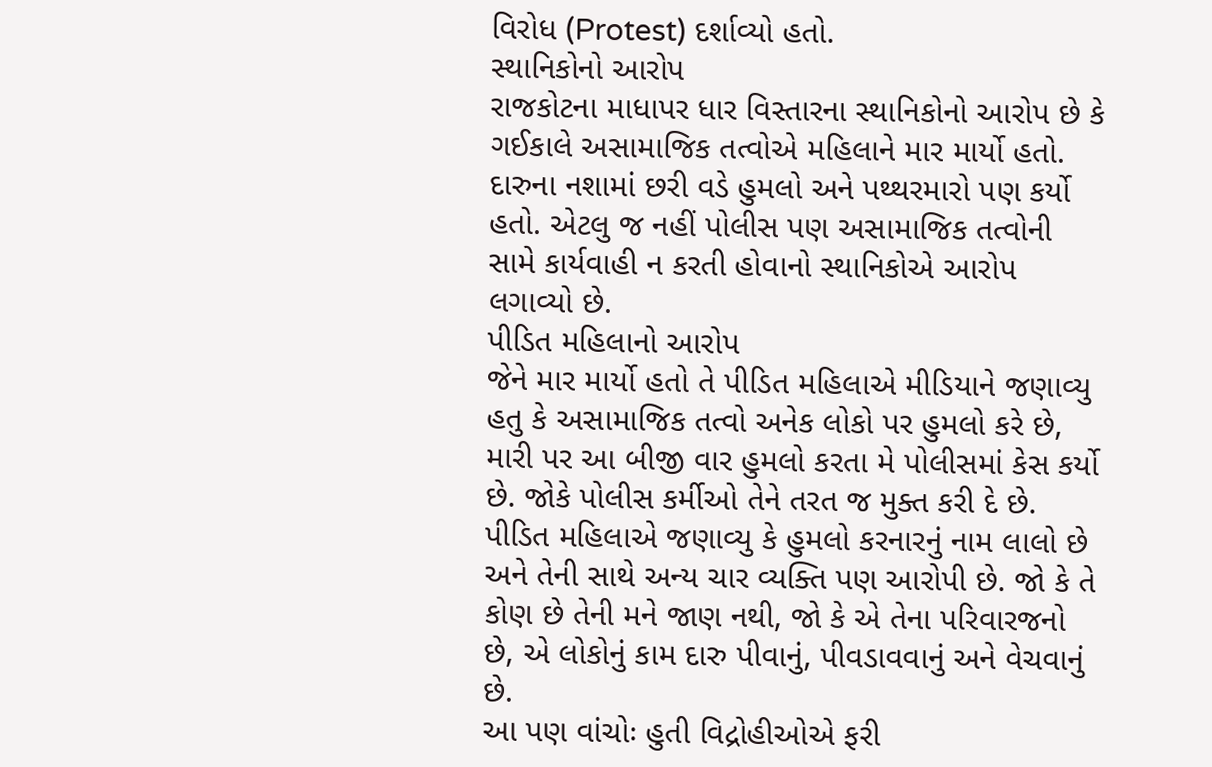વિરોધ (Protest) દર્શાવ્યો હતો.
સ્થાનિકોનો આરોપ
રાજકોટના માધાપર ધાર વિસ્તારના સ્થાનિકોનો આરોપ છે કે ગઈકાલે અસામાજિક તત્વોએ મહિલાને માર માર્યો હતો. દારુના નશામાં છરી વડે હુમલો અને પથ્થરમારો પણ કર્યો હતો. એટલુ જ નહીં પોલીસ પણ અસામાજિક તત્વોની સામે કાર્યવાહી ન કરતી હોવાનો સ્થાનિકોએ આરોપ લગાવ્યો છે.
પીડિત મહિલાનો આરોપ
જેને માર માર્યો હતો તે પીડિત મહિલાએ મીડિયાને જણાવ્યુ હતુ કે અસામાજિક તત્વો અનેક લોકો પર હુમલો કરે છે, મારી પર આ બીજી વાર હુમલો કરતા મે પોલીસમાં કેસ કર્યો છે. જોકે પોલીસ કર્મીઓ તેને તરત જ મુક્ત કરી દે છે. પીડિત મહિલાએ જણાવ્યુ કે હુમલો કરનારનું નામ લાલો છે અને તેની સાથે અન્ય ચાર વ્યક્તિ પણ આરોપી છે. જો કે તે કોણ છે તેની મને જાણ નથી, જો કે એ તેના પરિવારજનો છે, એ લોકોનું કામ દારુ પીવાનું, પીવડાવવાનું અને વેચવાનું છે.
આ પણ વાંચોઃ હુતી વિદ્રોહીઓએ ફરી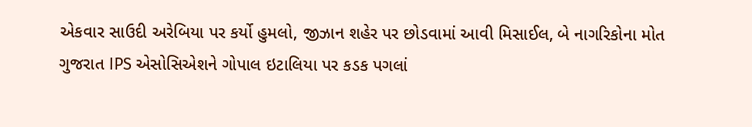એકવાર સાઉદી અરેબિયા પર કર્યો હુમલો, જીઝાન શહેર પર છોડવામાં આવી મિસાઈલ, બે નાગરિકોના મોત
ગુજરાત IPS એસોસિએશને ગોપાલ ઇટાલિયા પર કડક પગલાં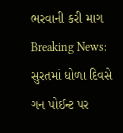ભરવાની કરી માગ
Breaking News: સુરતમાં ધોળા દિવસે ગન પોઈન્ટ પર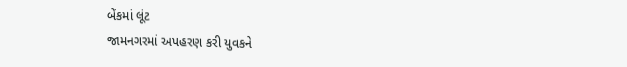બેંકમાં લૂંટ
જામનગરમાં અપહરણ કરી યુવકને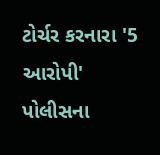ટોર્ચર કરનારા '5 આરોપી' પોલીસના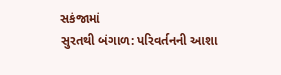સકંજામાં
સુરતથી બંગાળ: પરિવર્તનની આશા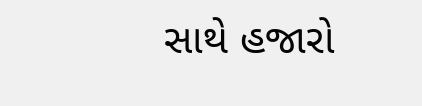સાથે હજારો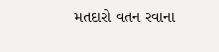મતદારો વતન રવાના